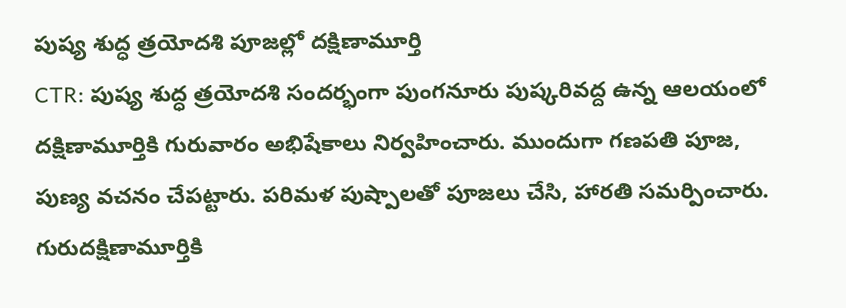పుష్య శుద్ధ త్రయోదశి పూజల్లో దక్షిణామూర్తి
CTR: పుష్య శుద్ధ త్రయోదశి సందర్భంగా పుంగనూరు పుష్కరివద్ద ఉన్న ఆలయంలో దక్షిణామూర్తికి గురువారం అభిషేకాలు నిర్వహించారు. ముందుగా గణపతి పూజ, పుణ్య వచనం చేపట్టారు. పరిమళ పుష్పాలతో పూజలు చేసి, హారతి సమర్పించారు. గురుదక్షిణామూర్తికి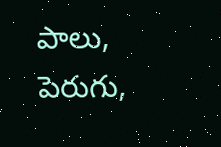పాలు, పెరుగు,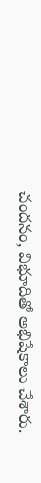చందనం, విభూదితో అభిషేకాలు చేశారు.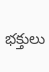భక్తులు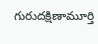గురుదక్షిణామూర్తి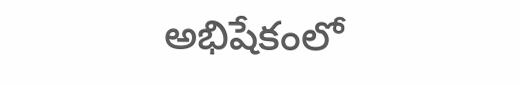అభిషేకంలో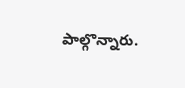పాల్గొన్నారు.